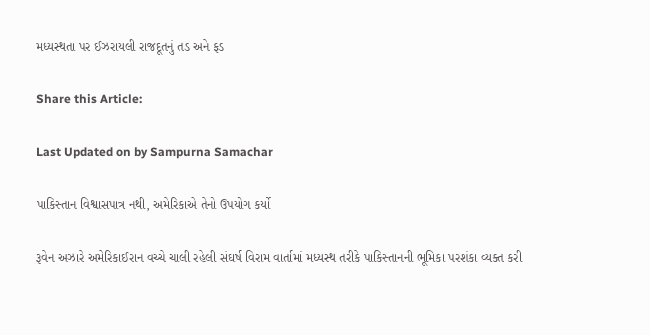મધ્યસ્થતા પર ઈઝરાયલી રાજદૂતનું તડ અને ફડ

Share this Article:

Last Updated on by Sampurna Samachar

પાકિસ્તાન વિશ્વાસપાત્ર નથી, અમેરિકાએ તેનો ઉપયોગ કર્યો

રૂવેન અઝારે અમેરિકાઈરાન વચ્ચે ચાલી રહેલી સંઘર્ષ વિરામ વાર્તામાં મધ્યસ્થ તરીકે પાકિસ્તાનની ભૂમિકા પરશંકા વ્યક્ત કરી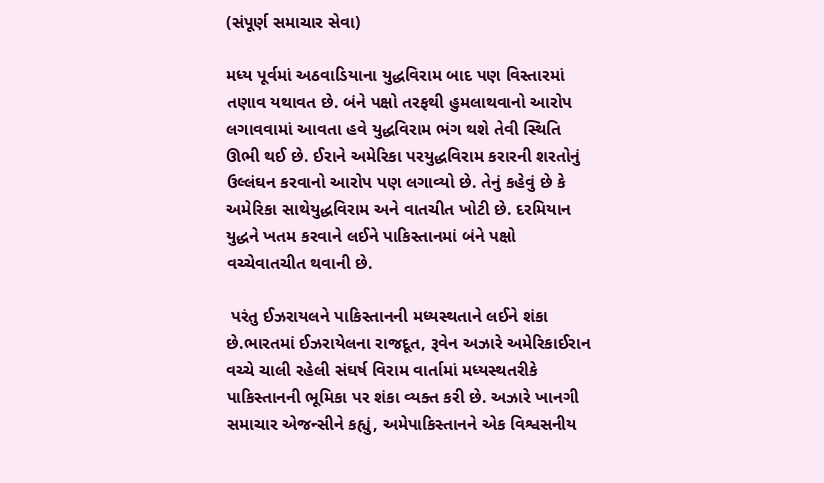(સંપૂર્ણ સમાચાર સેવા)

મધ્ય પૂર્વમાં અઠવાડિયાના યુદ્ધવિરામ બાદ પણ વિસ્તારમાં તણાવ યથાવત છે. બંને પક્ષો તરફથી હુમલાથવાનો આરોપ લગાવવામાં આવતા હવે યુદ્ધવિરામ ભંગ થશે તેવી સ્થિતિ ઊભી થઈ છે. ઈરાને અમેરિકા પરયુદ્ધવિરામ કરારની શરતોનું ઉલ્લંઘન કરવાનો આરોપ પણ લગાવ્યો છે. તેનું કહેવું છે કે અમેરિકા સાથેયુદ્ધવિરામ અને વાતચીત ખોટી છે. દરમિયાન યુદ્ધને ખતમ કરવાને લઈને પાકિસ્તાનમાં બંને પક્ષો વચ્ચેવાતચીત થવાની છે.

 પરંતુ ઈઝરાયલને પાકિસ્તાનની મધ્યસ્થતાને લઈને શંકા છે.ભારતમાં ઈઝરાયેલના રાજદૂત, રૂવેન અઝારે અમેરિકાઈરાન વચ્ચે ચાલી રહેલી સંઘર્ષ વિરામ વાર્તામાં મધ્યસ્થતરીકે પાકિસ્તાનની ભૂમિકા પર શંકા વ્યક્ત કરી છે. અઝારે ખાનગી સમાચાર એજન્સીને કહ્યું, અમેપાકિસ્તાનને એક વિશ્વસનીય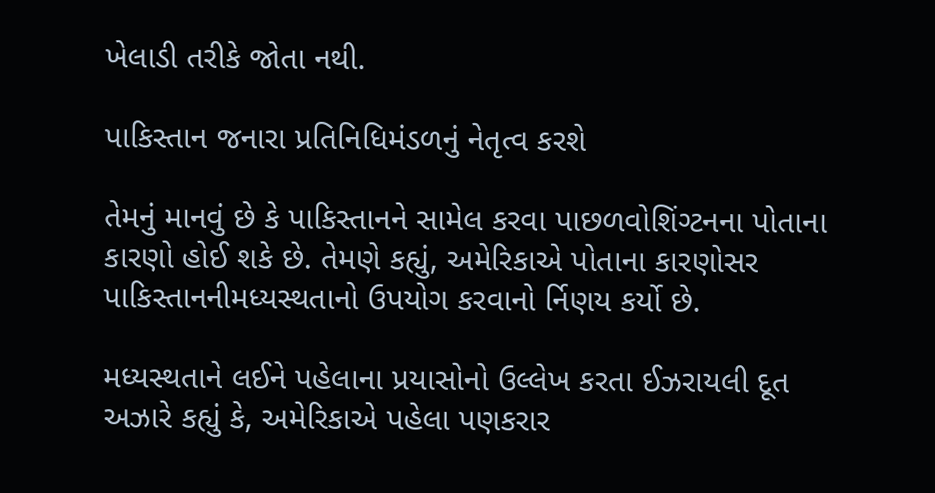ખેલાડી તરીકે જોતા નથી.

પાકિસ્તાન જનારા પ્રતિનિધિમંડળનું નેતૃત્વ કરશે

તેમનું માનવું છે કે પાકિસ્તાનને સામેલ કરવા પાછળવોશિંગ્ટનના પોતાના કારણો હોઈ શકે છે. તેમણે કહ્યું, અમેરિકાએ પોતાના કારણોસર પાકિસ્તાનનીમધ્યસ્થતાનો ઉપયોગ કરવાનો ર્નિણય કર્યો છે.

મધ્યસ્થતાને લઈને પહેલાના પ્રયાસોનો ઉલ્લેખ કરતા ઈઝરાયલી દૂત અઝારે કહ્યું કે, અમેરિકાએ પહેલા પણકરાર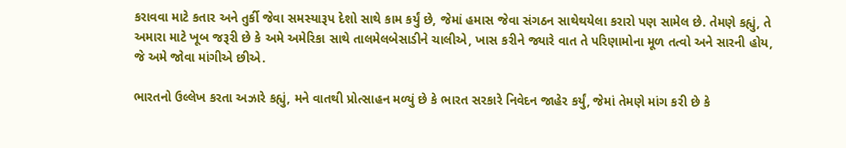કરાવવા માટે કતાર અને તુર્કી જેવા સમસ્યારૂપ દેશો સાથે કામ કર્યું છે, જેમાં હમાસ જેવા સંગઠન સાથેથયેલા કરારો પણ સામેલ છે. તેમણે કહ્યું, તે અમારા માટે ખૂબ જરૂરી છે કે અમે અમેરિકા સાથે તાલમેલબેસાડીને ચાલીએ, ખાસ કરીને જ્યારે વાત તે પરિણામોના મૂળ તત્વો અને સારની હોય, જે અમે જોવા માંગીએ છીએ.

ભારતનો ઉલ્લેખ કરતા અઝારે કહ્યું, મને વાતથી પ્રોત્સાહન મળ્યું છે કે ભારત સરકારે નિવેદન જાહેર કર્યું, જેમાં તેમણે માંગ કરી છે કે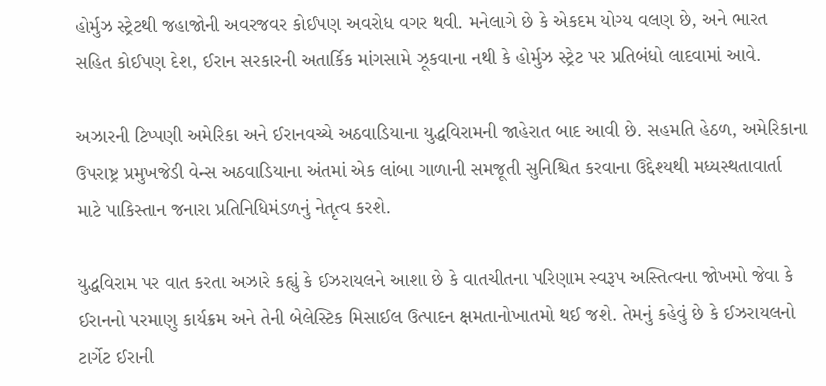હોર્મુઝ સ્ટ્રેટથી જહાજોની અવરજવર કોઈપણ અવરોધ વગર થવી. મનેલાગે છે કે એકદમ યોગ્ય વલણ છે, અને ભારત સહિત કોઈપણ દેશ, ઈરાન સરકારની અતાર્કિક માંગસામે ઝૂકવાના નથી કે હોર્મુઝ સ્ટ્રેટ પર પ્રતિબંધો લાદવામાં આવે.

અઝારની ટિપ્પણી અમેરિકા અને ઈરાનવચ્ચે અઠવાડિયાના યુદ્ધવિરામની જાહેરાત બાદ આવી છે. સહમતિ હેઠળ, અમેરિકાના ઉપરાષ્ટ્ર પ્રમુખજેડી વેન્સ અઠવાડિયાના અંતમાં એક લાંબા ગાળાની સમજૂતી સુનિશ્ચિત કરવાના ઉદ્દેશ્યથી મધ્યસ્થતાવાર્તા માટે પાકિસ્તાન જનારા પ્રતિનિધિમંડળનું નેતૃત્વ કરશે.

યુદ્ધવિરામ પર વાત કરતા અઝારે કહ્યું કે ઈઝરાયલને આશા છે કે વાતચીતના પરિણામ સ્વરૂપ અસ્તિત્વના જોખમો જેવા કે ઈરાનનો પરમાણુ કાર્યક્રમ અને તેની બેલેસ્ટિક મિસાઈલ ઉત્પાદન ક્ષમતાનોખાતમો થઈ જશે. તેમનું કહેવું છે કે ઈઝરાયલનો ટાર્ગેટ ઈરાની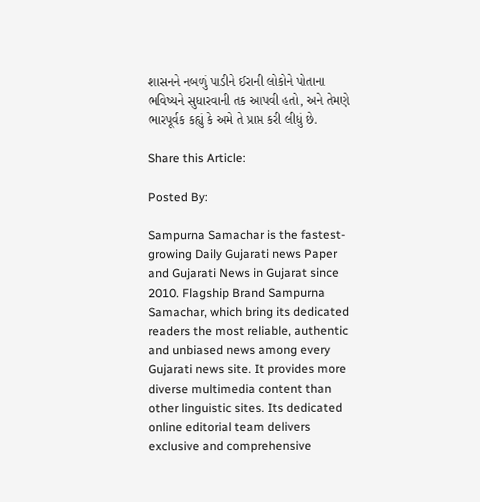શાસનને નબળું પાડીને ઈરાની લોકોને પોતાના ભવિષ્યને સુધારવાની તક આપવી હતો, અને તેમણે ભારપૂર્વક કહ્યું કે અમે તે પ્રાપ્ત કરી લીધું છે.

Share this Article:

Posted By:

Sampurna Samachar is the fastest-growing Daily Gujarati news Paper and Gujarati News in Gujarat since 2010. Flagship Brand Sampurna Samachar, which bring its dedicated readers the most reliable, authentic and unbiased news among every Gujarati news site. It provides more diverse multimedia content than other linguistic sites. Its dedicated online editorial team delivers exclusive and comprehensive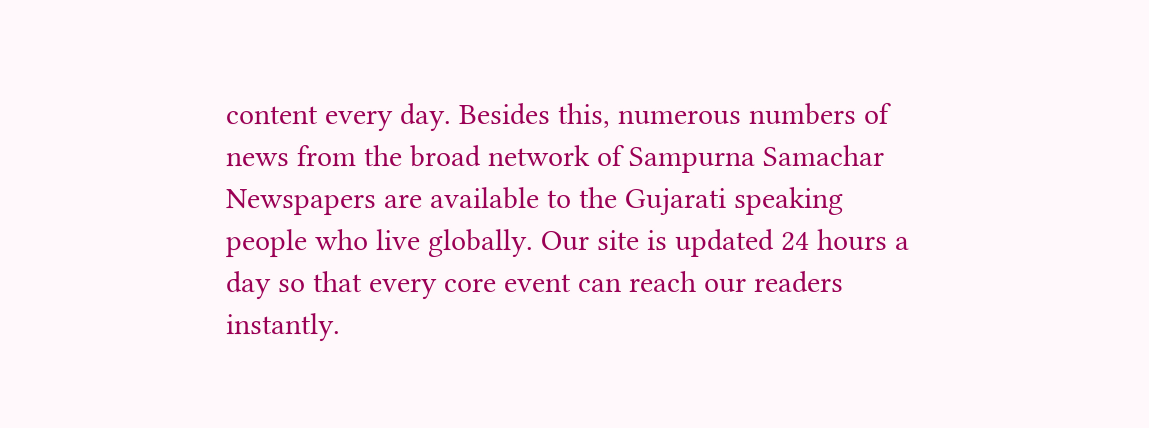content every day. Besides this, numerous numbers of news from the broad network of Sampurna Samachar Newspapers are available to the Gujarati speaking people who live globally. Our site is updated 24 hours a day so that every core event can reach our readers instantly.